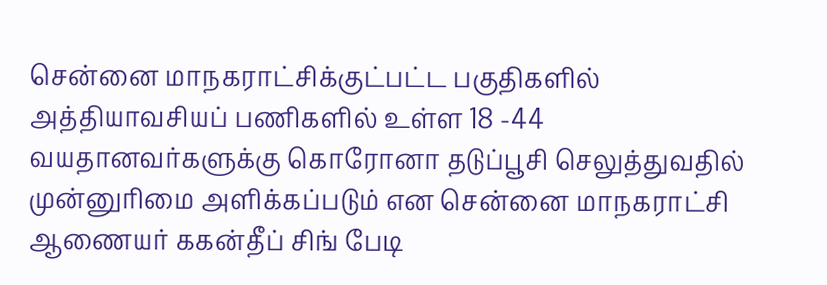சென்னை மாநகராட்சிக்குட்பட்ட பகுதிகளில் அத்தியாவசியப் பணிகளில் உள்ள 18 -44 வயதானவர்களுக்கு கொரோனா தடுப்பூசி செலுத்துவதில் முன்னுரிமை அளிக்கப்படும் என சென்னை மாநகராட்சி ஆணையர் ககன்தீப் சிங் பேடி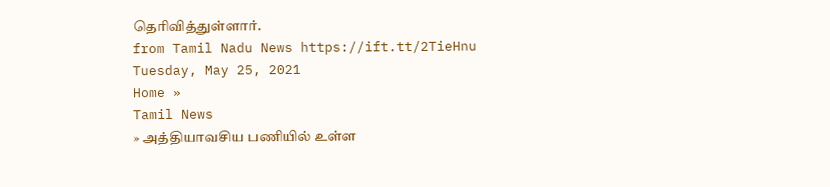தெரிவித்துள்ளார்.
from Tamil Nadu News https://ift.tt/2TieHnu
Tuesday, May 25, 2021
Home »
Tamil News
» அத்தியாவசிய பணியில் உள்ள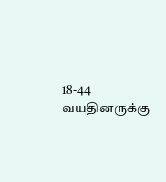18-44 வயதினருக்கு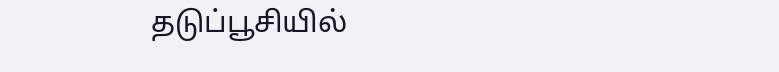தடுப்பூசியில்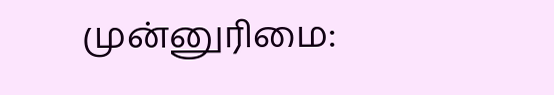முன்னுரிமை: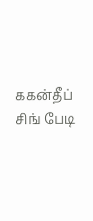ககன்தீப் சிங் பேடி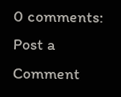0 comments:
Post a Comment